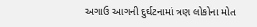અગાઉ આગની દુર્ઘટનામાં ત્રણ લોકોના મોત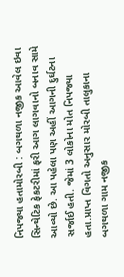નિપજ્યા હતામોરબી : બગથળા નજીક આવેલ ઇવા સિન્થેટિક ફેકટરીમાં ફરી આગ લાગવાનો બનાવ સામે આવ્યો છે. આ પહેલા પણ અહીં આગની દુર્ઘટના સર્જાઈ હતી. જેમાં 3 લોકોના મોત નિપજ્યા હતા.પ્રાપ્ત વિગતો અનુસાર મોરબી તાલુકાના બગથળા ગામ નજીક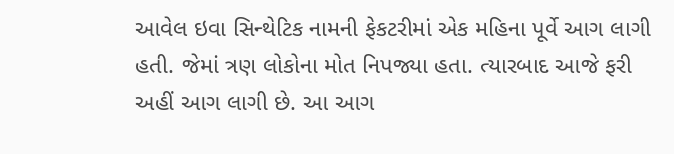આવેલ ઇવા સિન્થેટિક નામની ફેકટરીમાં એક મહિના પૂર્વે આગ લાગી હતી. જેમાં ત્રણ લોકોના મોત નિપજ્યા હતા. ત્યારબાદ આજે ફરી અહીં આગ લાગી છે. આ આગ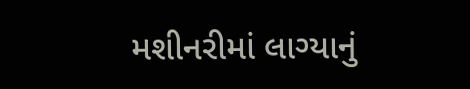મશીનરીમાં લાગ્યાનું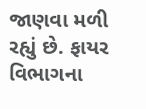જાણવા મળી રહ્યું છે. ફાયર વિભાગના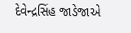દેવેન્દ્રસિંહ જાડેજાએ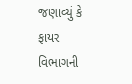જણાવ્યું કે ફાયર વિભાગની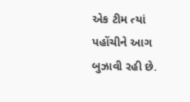એક ટીમ ત્યાં પહોંચીને આગ બુઝાવી રહી છે.